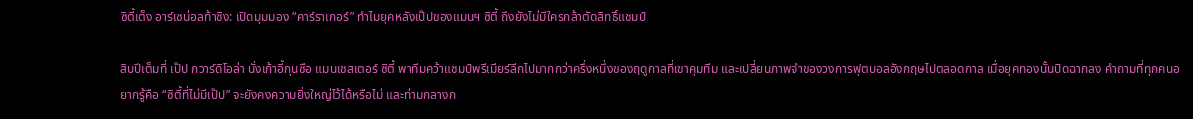ซิตี้เต็ง อาร์เซน่อลท้าชิง: เปิดมุมมอง “คาร์ราเกอร์” ทำไมยุคหลังเป๊ปของแมนฯ ซิตี้ ถึงยังไม่มีใครกล้าตัดสิทธิ์แชมป์

สิบปีเต็มที่ เป๊ป กวาร์ดิโอล่า นั่งเก้าอี้กุนซือ แมนเชสเตอร์ ซิตี้ พาทีมคว้าแชมป์พรีเมียร์ลีกไปมากกว่าครึ่งหนึ่งของฤดูกาลที่เขาคุมทีม และเปลี่ยนภาพจำของวงการฟุตบอลอังกฤษไปตลอดกาล เมื่อยุคทองนั้นปิดฉากลง คำถามที่ทุกคนอยากรู้คือ “ซิตี้ที่ไม่มีเป๊ป” จะยังคงความยิ่งใหญ่ไว้ได้หรือไม่ และท่ามกลางก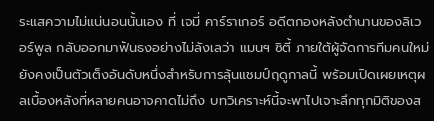ระแสความไม่แน่นอนนั้นเอง ที่ เจมี่ คาร์ราเกอร์ อดีตกองหลังตำนานของลิเวอร์พูล กลับออกมาฟันธงอย่างไม่ลังเลว่า แมนฯ ซิตี้ ภายใต้ผู้จัดการทีมคนใหม่ยังคงเป็นตัวเต็งอันดับหนึ่งสำหรับการลุ้นแชมป์ฤดูกาลนี้ พร้อมเปิดเผยเหตุผลเบื้องหลังที่หลายคนอาจคาดไม่ถึง บทวิเคราะห์นี้จะพาไปเจาะลึกทุกมิติของส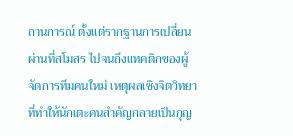ถานการณ์ ตั้งแต่รากฐานการเปลี่ยนผ่านที่สโมสร ไปจนถึงแทคติกของผู้จัดการทีมคนใหม่ เหตุผลเชิงจิตวิทยาที่ทำให้นักเตะคนสำคัญกลายเป็นกุญ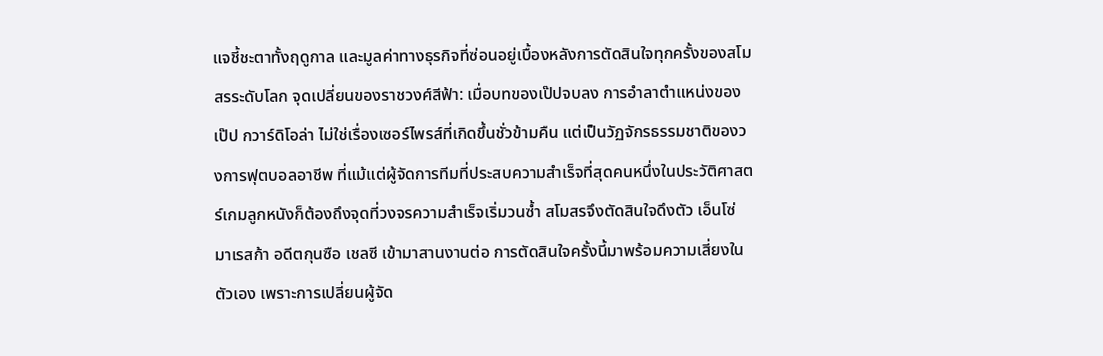แจชี้ชะตาทั้งฤดูกาล และมูลค่าทางธุรกิจที่ซ่อนอยู่เบื้องหลังการตัดสินใจทุกครั้งของสโมสรระดับโลก จุดเปลี่ยนของราชวงศ์สีฟ้า: เมื่อบทของเป๊ปจบลง การอำลาตำแหน่งของ เป๊ป กวาร์ดิโอล่า ไม่ใช่เรื่องเซอร์ไพรส์ที่เกิดขึ้นชั่วข้ามคืน แต่เป็นวัฏจักรธรรมชาติของวงการฟุตบอลอาชีพ ที่แม้แต่ผู้จัดการทีมที่ประสบความสำเร็จที่สุดคนหนึ่งในประวัติศาสตร์เกมลูกหนังก็ต้องถึงจุดที่วงจรความสำเร็จเริ่มวนซ้ำ สโมสรจึงตัดสินใจดึงตัว เอ็นโซ่ มาเรสก้า อดีตกุนซือ เชลซี เข้ามาสานงานต่อ การตัดสินใจครั้งนี้มาพร้อมความเสี่ยงในตัวเอง เพราะการเปลี่ยนผู้จัด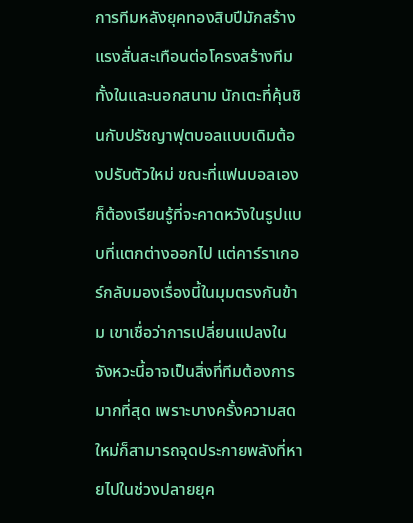การทีมหลังยุคทองสิบปีมักสร้างแรงสั่นสะเทือนต่อโครงสร้างทีมทั้งในและนอกสนาม นักเตะที่คุ้นชินกับปรัชญาฟุตบอลแบบเดิมต้องปรับตัวใหม่ ขณะที่แฟนบอลเองก็ต้องเรียนรู้ที่จะคาดหวังในรูปแบบที่แตกต่างออกไป แต่คาร์ราเกอร์กลับมองเรื่องนี้ในมุมตรงกันข้าม เขาเชื่อว่าการเปลี่ยนแปลงในจังหวะนี้อาจเป็นสิ่งที่ทีมต้องการมากที่สุด เพราะบางครั้งความสดใหม่ก็สามารถจุดประกายพลังที่หายไปในช่วงปลายยุค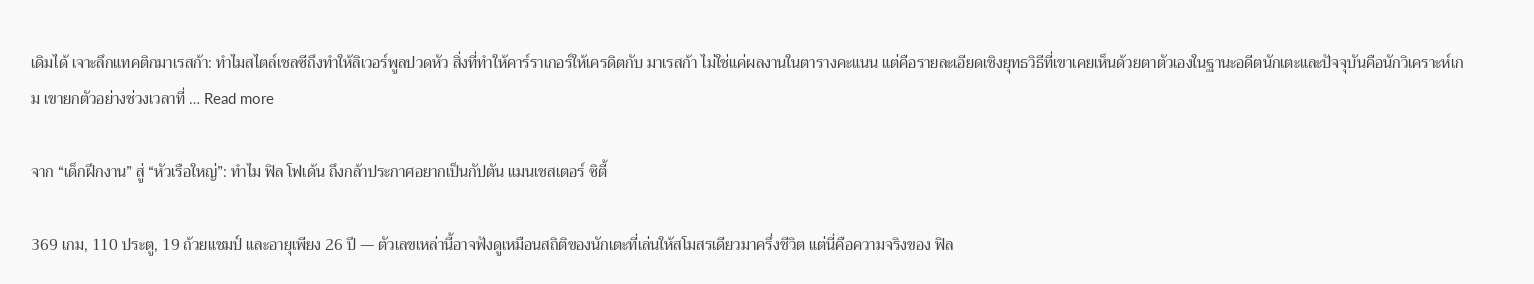เดิมได้ เจาะลึกแทคติกมาเรสก้า: ทำไมสไตล์เชลซีถึงทำให้ลิเวอร์พูลปวดหัว สิ่งที่ทำให้คาร์ราเกอร์ให้เครดิตกับ มาเรสก้า ไม่ใช่แค่ผลงานในตารางคะแนน แต่คือรายละเอียดเชิงยุทธวิธีที่เขาเคยเห็นด้วยตาตัวเองในฐานะอดีตนักเตะและปัจจุบันคือนักวิเคราะห์เกม เขายกตัวอย่างช่วงเวลาที่ … Read more

จาก “เด็กฝึกงาน” สู่ “หัวเรือใหญ่”: ทำไม ฟิล โฟเด้น ถึงกล้าประกาศอยากเป็นกัปตัน แมนเชสเตอร์ ซิตี้

369 เกม, 110 ประตู, 19 ถ้วยแชมป์ และอายุเพียง 26 ปี — ตัวเลขเหล่านี้อาจฟังดูเหมือนสถิติของนักเตะที่เล่นให้สโมสรเดียวมาครึ่งชีวิต แต่นี่คือความจริงของ ฟิล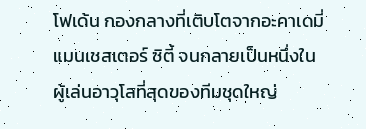โฟเด้น กองกลางที่เติบโตจากอะคาเดมี่แมนเชสเตอร์ ซิตี้ จนกลายเป็นหนึ่งในผู้เล่นอาวุโสที่สุดของทีมชุดใหญ่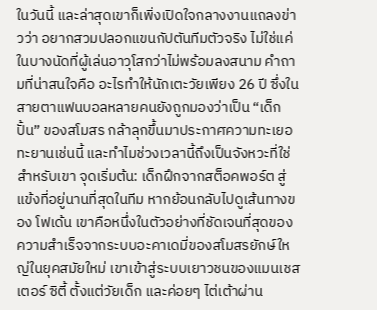ในวันนี้ และล่าสุดเขาก็เพิ่งเปิดใจกลางงานแถลงข่าวว่า อยากสวมปลอกแขนกัปตันทีมตัวจริง ไม่ใช่แค่ในบางนัดที่ผู้เล่นอาวุโสกว่าไม่พร้อมลงสนาม คำถามที่น่าสนใจคือ อะไรทำให้นักเตะวัยเพียง 26 ปี ซึ่งในสายตาแฟนบอลหลายคนยังถูกมองว่าเป็น “เด็กปั้น” ของสโมสร กล้าลุกขึ้นมาประกาศความทะเยอทะยานเช่นนี้ และทำไมช่วงเวลานี้ถึงเป็นจังหวะที่ใช่สำหรับเขา จุดเริ่มต้น: เด็กฝึกจากสต็อคพอร์ต สู่แข้งที่อยู่นานที่สุดในทีม หากย้อนกลับไปดูเส้นทางของ โฟเด้น เขาคือหนึ่งในตัวอย่างที่ชัดเจนที่สุดของความสำเร็จจากระบบอะคาเดมี่ของสโมสรยักษ์ใหญ่ในยุคสมัยใหม่ เขาเข้าสู่ระบบเยาวชนของแมนเชสเตอร์ ซิตี้ ตั้งแต่วัยเด็ก และค่อยๆ ไต่เต้าผ่าน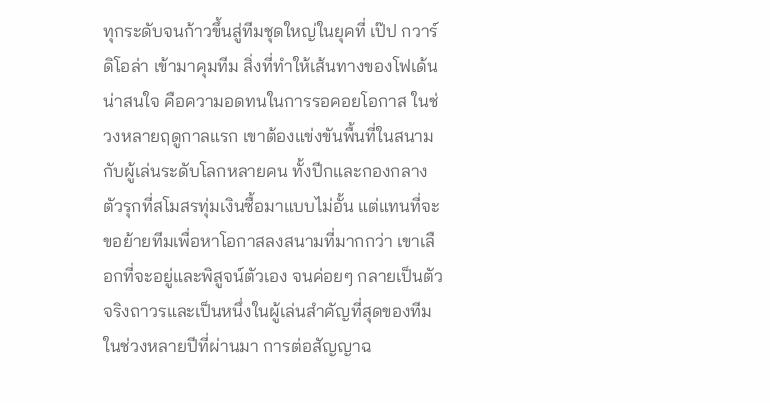ทุกระดับจนก้าวขึ้นสู่ทีมชุดใหญ่ในยุคที่ เป๊ป กวาร์ดิโอล่า เข้ามาคุมทีม สิ่งที่ทำให้เส้นทางของโฟเด้นน่าสนใจ คือความอดทนในการรอคอยโอกาส ในช่วงหลายฤดูกาลแรก เขาต้องแข่งขันพื้นที่ในสนามกับผู้เล่นระดับโลกหลายคน ทั้งปีกและกองกลางตัวรุกที่สโมสรทุ่มเงินซื้อมาแบบไม่อั้น แต่แทนที่จะขอย้ายทีมเพื่อหาโอกาสลงสนามที่มากกว่า เขาเลือกที่จะอยู่และพิสูจน์ตัวเอง จนค่อยๆ กลายเป็นตัวจริงถาวรและเป็นหนึ่งในผู้เล่นสำคัญที่สุดของทีมในช่วงหลายปีที่ผ่านมา การต่อสัญญาฉ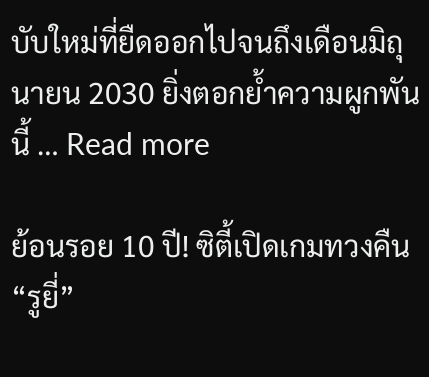บับใหม่ที่ยืดออกไปจนถึงเดือนมิถุนายน 2030 ยิ่งตอกย้ำความผูกพันนี้ … Read more

ย้อนรอย 10 ปี! ซิตี้เปิดเกมทวงคืน “รูยี่”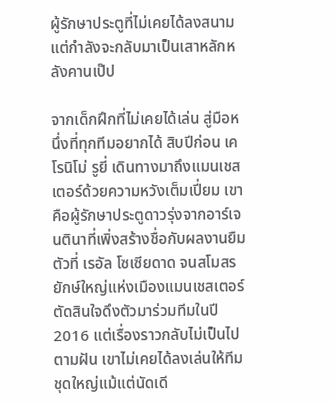ผู้รักษาประตูที่ไม่เคยได้ลงสนาม แต่กำลังจะกลับมาเป็นเสาหลักหลังคานเป๊ป

จากเด็กฝึกที่ไม่เคยได้เล่น สู่มือหนึ่งที่ทุกทีมอยากได้ สิบปีก่อน เคโรนิโม่ รูยี่ เดินทางมาถึงแมนเชสเตอร์ด้วยความหวังเต็มเปี่ยม เขาคือผู้รักษาประตูดาวรุ่งจากอาร์เจนตินาที่เพิ่งสร้างชื่อกับผลงานยืมตัวที่ เรอัล โซเซียดาด จนสโมสรยักษ์ใหญ่แห่งเมืองแมนเชสเตอร์ตัดสินใจดึงตัวมาร่วมทีมในปี 2016 แต่เรื่องราวกลับไม่เป็นไปตามฝัน เขาไม่เคยได้ลงเล่นให้ทีมชุดใหญ่แม้แต่นัดเดี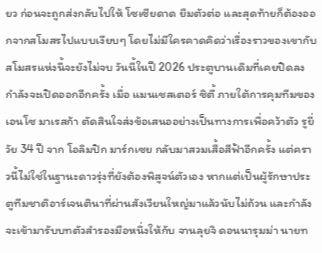ยว ก่อนจะถูกส่งกลับไปให้ โซเซียดาด ยืมตัวต่อ และสุดท้ายก็ต้องออกจากสโมสรไปแบบเงียบๆ โดยไม่มีใครคาดคิดว่าเรื่องราวของเขากับสโมสรแห่งนี้จะยังไม่จบ วันนี้ในปี 2026 ประตูบานเดิมที่เคยปิดลง กำลังจะเปิดออกอีกครั้ง เมื่อ แมนเชสเตอร์ ซิตี้ ภายใต้การคุมทีมของ เอนโซ มาเรสก้า ตัดสินใจส่งข้อเสนออย่างเป็นทางการเพื่อคว้าตัว รูยี่ วัย 34 ปี จาก โอลิมปิก มาร์กเซย กลับมาสวมเสื้อสีฟ้าอีกครั้ง แต่คราวนี้ไม่ใช่ในฐานะดาวรุ่งที่ยังต้องพิสูจน์ตัวเอง หากแต่เป็นผู้รักษาประตูทีมชาติอาร์เจนตินาที่ผ่านสังเวียนใหญ่มาแล้วนับไม่ถ้วน และกำลังจะเข้ามารับบทตัวสำรองมือหนึ่งให้กับ จานลุยจิ ดอนนารุมม่า นายท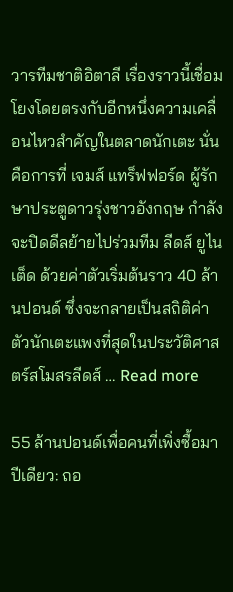วารทีมชาติอิตาลี เรื่องราวนี้เชื่อมโยงโดยตรงกับอีกหนึ่งความเคลื่อนไหวสำคัญในตลาดนักเตะ นั่นคือการที่ เจมส์ แทร็ฟฟอร์ด ผู้รักษาประตูดาวรุ่งชาวอังกฤษ กำลังจะปิดดีลย้ายไปร่วมทีม ลีดส์ ยูไนเต็ด ด้วยค่าตัวเริ่มต้นราว 40 ล้านปอนด์ ซึ่งจะกลายเป็นสถิติค่าตัวนักเตะแพงที่สุดในประวัติศาสตร์สโมสรลีดส์ … Read more

55 ล้านปอนด์เพื่อคนที่เพิ่งซื้อมาปีเดียว: ถอ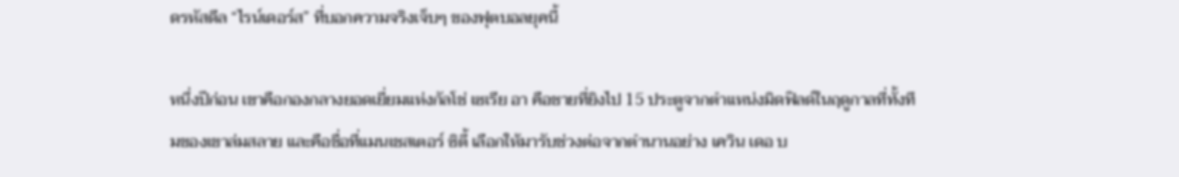ดรหัสดีล “ไรน์เดอร์ส” ที่บอกความจริงเจ็บๆ ของฟุตบอลยุคนี้

หนึ่งปีก่อน เขาคือกองกลางยอดเยี่ยมแห่งกัลโช่ เซเรีย อา คือชายที่ยิงไป 15 ประตูจากตำแหน่งมิดฟิลด์ในฤดูกาลที่ทั้งทีมของเขาล่มสลาย และคือชื่อที่แมนเชสเตอร์ ซิตี้ เลือกให้มารับช่วงต่อจากตำนานอย่าง เควิน เดอ บ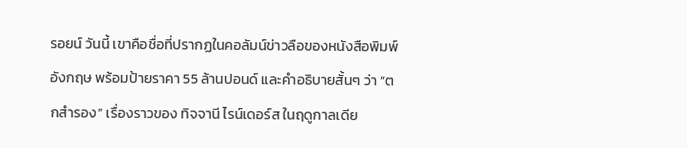รอยน์ วันนี้ เขาคือชื่อที่ปรากฏในคอลัมน์ข่าวลือของหนังสือพิมพ์อังกฤษ พร้อมป้ายราคา 55 ล้านปอนด์ และคำอธิบายสั้นๆ ว่า “ตกสำรอง” เรื่องราวของ ทิจจานี ไรน์เดอร์ส ในฤดูกาลเดีย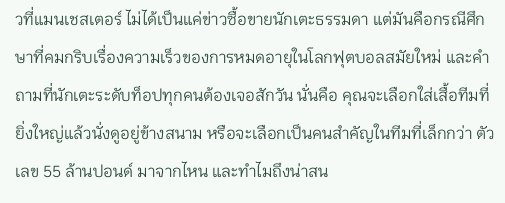วที่แมนเชสเตอร์ ไม่ได้เป็นแค่ข่าวซื้อขายนักเตะธรรมดา แต่มันคือกรณีศึกษาที่คมกริบเรื่องความเร็วของการหมดอายุในโลกฟุตบอลสมัยใหม่ และคำถามที่นักเตะระดับท็อปทุกคนต้องเจอสักวัน นั่นคือ คุณจะเลือกใส่เสื้อทีมที่ยิ่งใหญ่แล้วนั่งดูอยู่ข้างสนาม หรือจะเลือกเป็นคนสำคัญในทีมที่เล็กกว่า ตัวเลข 55 ล้านปอนด์ มาจากไหน และทำไมถึงน่าสน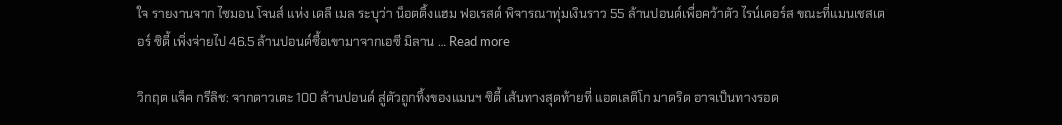ใจ รายงานจาก ไซมอน โจนส์ แห่ง เดลี เมล ระบุว่า น็อตติ้งแฮม ฟอเรสต์ พิจารณาทุ่มเงินราว 55 ล้านปอนด์เพื่อคว้าตัว ไรน์เดอร์ส ขณะที่แมนเชสเตอร์ ซิตี้ เพิ่งจ่ายไป 46.5 ล้านปอนด์ซื้อเขามาจากเอซี มิลาน … Read more

วิกฤต แจ็ค กรีลิช: จากดาวเตะ 100 ล้านปอนด์ สู่ตัวถูกทิ้งของแมนฯ ซิตี้ เส้นทางสุดท้ายที่ แอตเลติโก มาดริด อาจเป็นทางรอด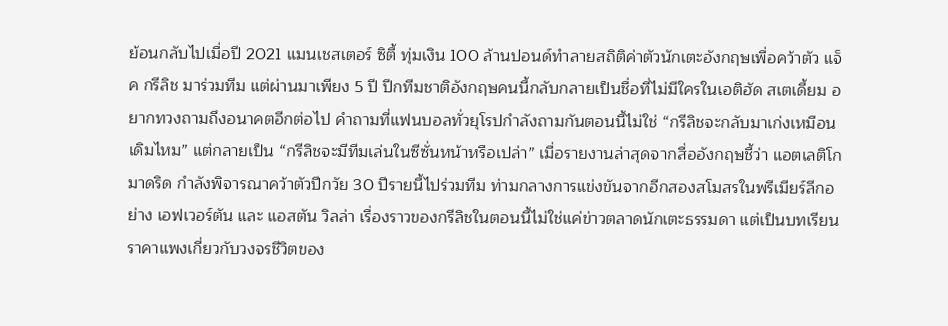ย้อนกลับไปเมื่อปี 2021 แมนเชสเตอร์ ซิตี้ ทุ่มเงิน 100 ล้านปอนด์ทำลายสถิติค่าตัวนักเตะอังกฤษเพื่อคว้าตัว แจ็ค กรีลิช มาร่วมทีม แต่ผ่านมาเพียง 5 ปี ปีกทีมชาติอังกฤษคนนี้กลับกลายเป็นชื่อที่ไม่มีใครในเอติฮัด สเตเดี้ยม อยากทวงถามถึงอนาคตอีกต่อไป คำถามที่แฟนบอลทั่วยุโรปกำลังถามกันตอนนี้ไม่ใช่ “กรีลิชจะกลับมาเก่งเหมือนเดิมไหม” แต่กลายเป็น “กรีลิชจะมีทีมเล่นในซีซั่นหน้าหรือเปล่า” เมื่อรายงานล่าสุดจากสื่ออังกฤษชี้ว่า แอตเลติโก มาดริด กำลังพิจารณาคว้าตัวปีกวัย 30 ปีรายนี้ไปร่วมทีม ท่ามกลางการแข่งขันจากอีกสองสโมสรในพรีเมียร์ลีกอย่าง เอฟเวอร์ตัน และ แอสตัน วิลล่า เรื่องราวของกรีลิชในตอนนี้ไม่ใช่แค่ข่าวตลาดนักเตะธรรมดา แต่เป็นบทเรียนราคาแพงเกี่ยวกับวงจรชีวิตของ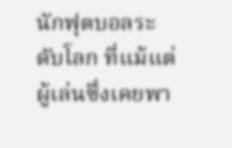นักฟุตบอลระดับโลก ที่แม้แต่ผู้เล่นซึ่งเคยพา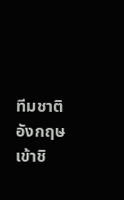ทีมชาติอังกฤษเข้าชิ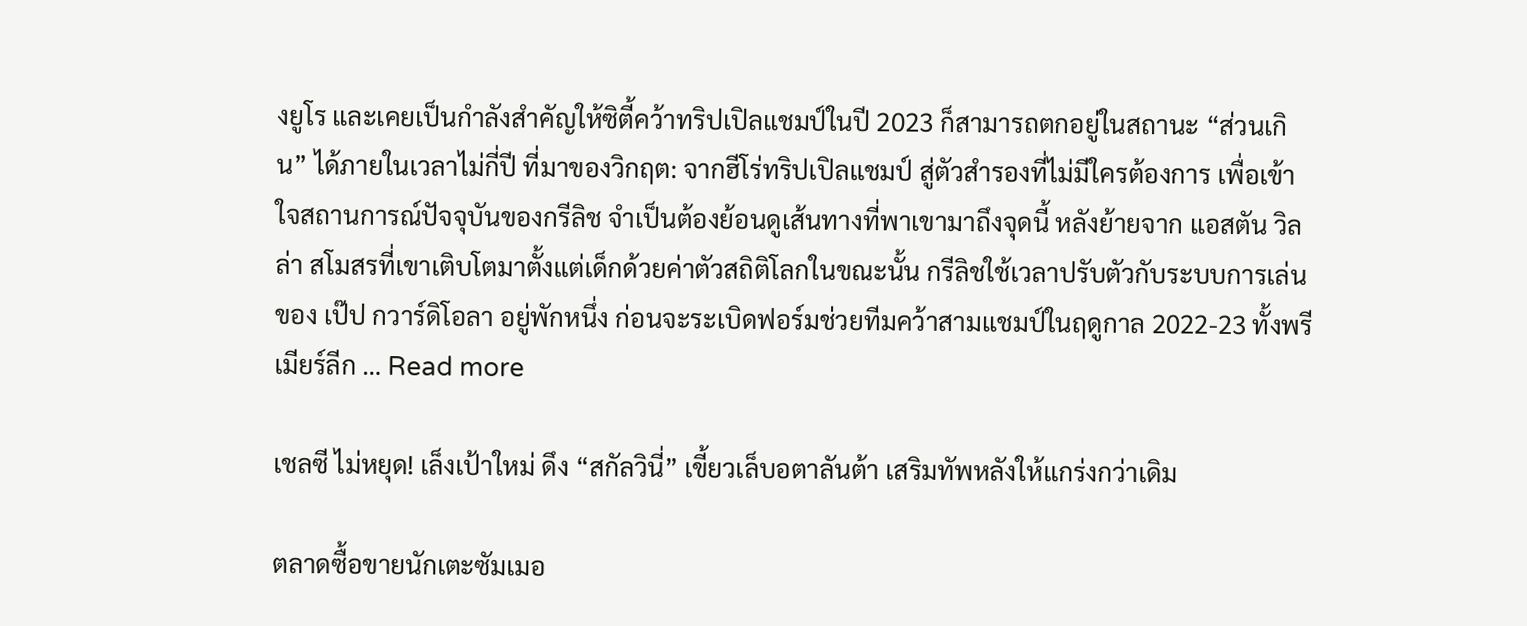งยูโร และเคยเป็นกำลังสำคัญให้ซิตี้คว้าทริปเปิลแชมป์ในปี 2023 ก็สามารถตกอยู่ในสถานะ “ส่วนเกิน” ได้ภายในเวลาไม่กี่ปี ที่มาของวิกฤต: จากฮีโร่ทริปเปิลแชมป์ สู่ตัวสำรองที่ไม่มีใครต้องการ เพื่อเข้าใจสถานการณ์ปัจจุบันของกรีลิช จำเป็นต้องย้อนดูเส้นทางที่พาเขามาถึงจุดนี้ หลังย้ายจาก แอสตัน วิลล่า สโมสรที่เขาเติบโตมาตั้งแต่เด็กด้วยค่าตัวสถิติโลกในขณะนั้น กรีลิชใช้เวลาปรับตัวกับระบบการเล่นของ เป๊ป กวาร์ดิโอลา อยู่พักหนึ่ง ก่อนจะระเบิดฟอร์มช่วยทีมคว้าสามแชมป์ในฤดูกาล 2022-23 ทั้งพรีเมียร์ลีก … Read more

เชลซี ไม่หยุด! เล็งเป้าใหม่ ดึง “สกัลวินี่” เขี้ยวเล็บอตาลันต้า เสริมทัพหลังให้แกร่งกว่าเดิม

ตลาดซื้อขายนักเตะซัมเมอ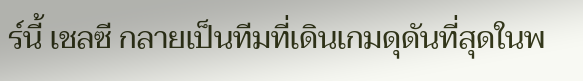ร์นี้ เชลซี กลายเป็นทีมที่เดินเกมดุดันที่สุดในพ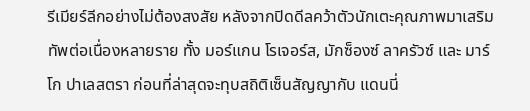รีเมียร์ลีกอย่างไม่ต้องสงสัย หลังจากปิดดีลคว้าตัวนักเตะคุณภาพมาเสริมทัพต่อเนื่องหลายราย ทั้ง มอร์แกน โรเจอร์ส, มักซ็องซ์ ลาครัวซ์ และ มาร์โก ปาเลสตรา ก่อนที่ล่าสุดจะทุบสถิติเซ็นสัญญากับ แดนนี่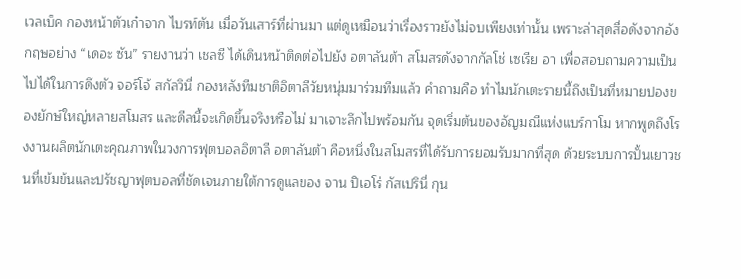เวลเบ็ค กองหน้าตัวเก๋าจาก ไบรท์ตัน เมื่อวันเสาร์ที่ผ่านมา แต่ดูเหมือนว่าเรื่องราวยังไม่จบเพียงเท่านั้น เพราะล่าสุดสื่อดังจากอังกฤษอย่าง “เดอะ ซัน” รายงานว่า เชลซี ได้เดินหน้าติดต่อไปยัง อตาลันต้า สโมสรดังจากกัลโช่ เซเรีย อา เพื่อสอบถามความเป็นไปได้ในการดึงตัว จอร์โจ้ สกัลวินี่ กองหลังทีมชาติอิตาลีวัยหนุ่มมาร่วมทีมแล้ว คำถามคือ ทำไมนักเตะรายนี้ถึงเป็นที่หมายปองของยักษ์ใหญ่หลายสโมสร และดีลนี้จะเกิดขึ้นจริงหรือไม่ มาเจาะลึกไปพร้อมกัน จุดเริ่มต้นของอัญมณีแห่งแบร์กาโม หากพูดถึงโรงงานผลิตนักเตะคุณภาพในวงการฟุตบอลอิตาลี อตาลันต้า คือหนึ่งในสโมสรที่ได้รับการยอมรับมากที่สุด ด้วยระบบการปั้นเยาวชนที่เข้มข้นและปรัชญาฟุตบอลที่ชัดเจนภายใต้การดูแลของ จาน ปิเอโร่ กัสเปรินี่ กุน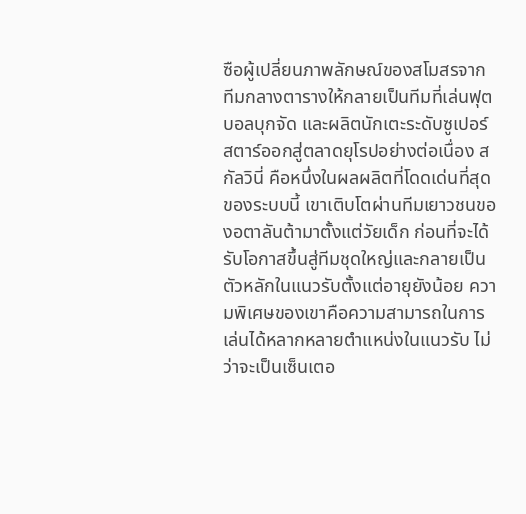ซือผู้เปลี่ยนภาพลักษณ์ของสโมสรจากทีมกลางตารางให้กลายเป็นทีมที่เล่นฟุตบอลบุกจัด และผลิตนักเตะระดับซูเปอร์สตาร์ออกสู่ตลาดยุโรปอย่างต่อเนื่อง สกัลวินี่ คือหนึ่งในผลผลิตที่โดดเด่นที่สุดของระบบนี้ เขาเติบโตผ่านทีมเยาวชนของอตาลันต้ามาตั้งแต่วัยเด็ก ก่อนที่จะได้รับโอกาสขึ้นสู่ทีมชุดใหญ่และกลายเป็นตัวหลักในแนวรับตั้งแต่อายุยังน้อย ความพิเศษของเขาคือความสามารถในการเล่นได้หลากหลายตำแหน่งในแนวรับ ไม่ว่าจะเป็นเซ็นเตอ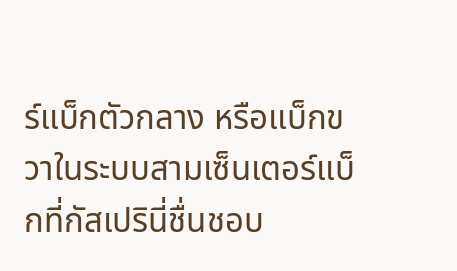ร์แบ็กตัวกลาง หรือแบ็กขวาในระบบสามเซ็นเตอร์แบ็กที่กัสเปรินี่ชื่นชอบ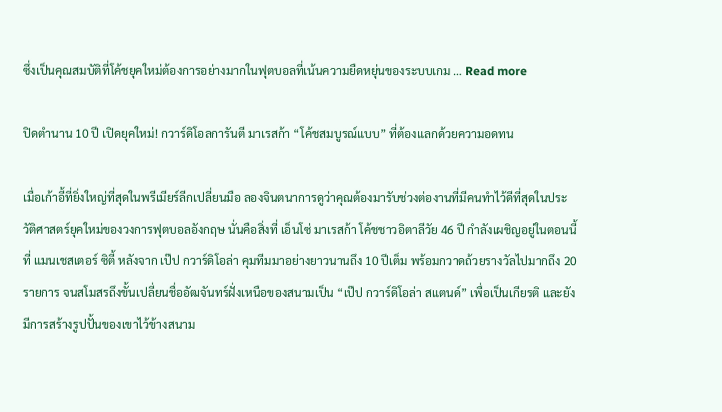ซึ่งเป็นคุณสมบัติที่โค้ชยุคใหม่ต้องการอย่างมากในฟุตบอลที่เน้นความยืดหยุ่นของระบบเกม … Read more

ปิดตำนาน 10 ปี เปิดยุคใหม่! กวาร์ดิโอลการันตี มาเรสก้า “โค้ชสมบูรณ์แบบ” ที่ต้องแลกด้วยความอดทน

เมื่อเก้าอี้ที่ยิ่งใหญ่ที่สุดในพรีเมียร์ลีกเปลี่ยนมือ ลองจินตนาการดูว่าคุณต้องมารับช่วงต่องานที่มีคนทำไว้ดีที่สุดในประวัติศาสตร์ยุคใหม่ของวงการฟุตบอลอังกฤษ นั่นคือสิ่งที่ เอ็นโซ่ มาเรสก้า โค้ชชาวอิตาลีวัย 46 ปี กำลังเผชิญอยู่ในตอนนี้ที่ แมนเชสเตอร์ ซิตี้ หลังจาก เป๊ป กวาร์ดิโอล่า คุมทีมมาอย่างยาวนานถึง 10 ปีเต็ม พร้อมกวาดถ้วยรางวัลไปมากถึง 20 รายการ จนสโมสรถึงขั้นเปลี่ยนชื่ออัฒจันทร์ฝั่งเหนือของสนามเป็น “เป๊ป กวาร์ดิโอล่า สแตนด์” เพื่อเป็นเกียรติ และยังมีการสร้างรูปปั้นของเขาไว้ข้างสนาม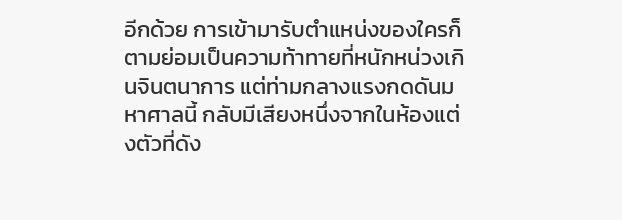อีกด้วย การเข้ามารับตำแหน่งของใครก็ตามย่อมเป็นความท้าทายที่หนักหน่วงเกินจินตนาการ แต่ท่ามกลางแรงกดดันมหาศาลนี้ กลับมีเสียงหนึ่งจากในห้องแต่งตัวที่ดัง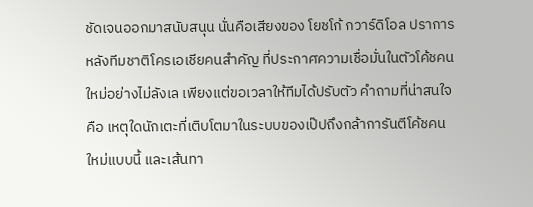ชัดเจนออกมาสนับสนุน นั่นคือเสียงของ โยชโก้ กวาร์ดิโอล ปราการหลังทีมชาติโครเอเชียคนสำคัญ ที่ประกาศความเชื่อมั่นในตัวโค้ชคนใหม่อย่างไม่ลังเล เพียงแต่ขอเวลาให้ทีมได้ปรับตัว คำถามที่น่าสนใจคือ เหตุใดนักเตะที่เติบโตมาในระบบของเป๊ปถึงกล้าการันตีโค้ชคนใหม่แบบนี้ และเส้นทา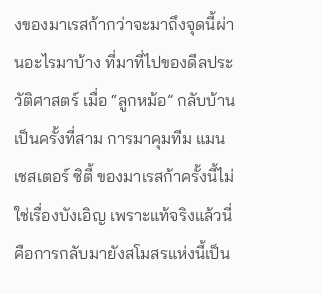งของมาเรสก้ากว่าจะมาถึงจุดนี้ผ่านอะไรมาบ้าง ที่มาที่ไปของดีลประวัติศาสตร์ เมื่อ “ลูกหม้อ” กลับบ้านเป็นครั้งที่สาม การมาคุมทีม แมนเชสเตอร์ ซิตี้ ของมาเรสก้าครั้งนี้ไม่ใช่เรื่องบังเอิญ เพราะแท้จริงแล้วนี่คือการกลับมายังสโมสรแห่งนี้เป็น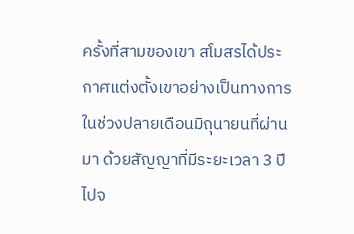ครั้งที่สามของเขา สโมสรได้ประกาศแต่งตั้งเขาอย่างเป็นทางการในช่วงปลายเดือนมิถุนายนที่ผ่านมา ด้วยสัญญาที่มีระยะเวลา 3 ปีไปจ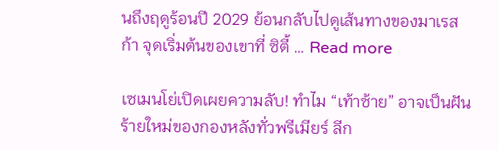นถึงฤดูร้อนปี 2029 ย้อนกลับไปดูเส้นทางของมาเรสก้า จุดเริ่มต้นของเขาที่ ซิตี้ … Read more

เซเมนโย่เปิดเผยความลับ! ทำไม “เท้าซ้าย” อาจเป็นฝันร้ายใหม่ของกองหลังทั่วพรีเมียร์ ลีก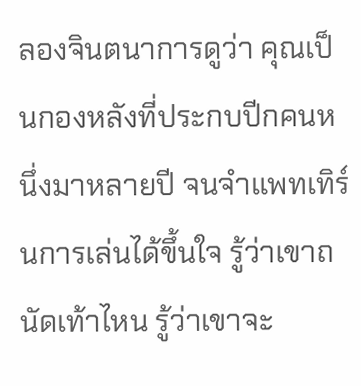ลองจินตนาการดูว่า คุณเป็นกองหลังที่ประกบปีกคนหนึ่งมาหลายปี จนจำแพทเทิร์นการเล่นได้ขึ้นใจ รู้ว่าเขาถนัดเท้าไหน รู้ว่าเขาจะ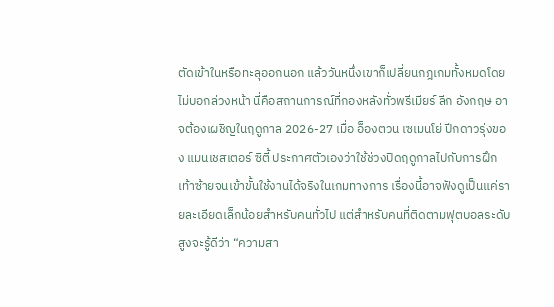ตัดเข้าในหรือทะลุออกนอก แล้ววันหนึ่งเขาก็เปลี่ยนกฎเกมทั้งหมดโดยไม่บอกล่วงหน้า นี่คือสถานการณ์ที่กองหลังทั่วพรีเมียร์ ลีก อังกฤษ อาจต้องเผชิญในฤดูกาล 2026-27 เมื่อ อ็องตวน เซเมนโย่ ปีกดาวรุ่งของ แมนเชสเตอร์ ซิตี้ ประกาศตัวเองว่าใช้ช่วงปิดฤดูกาลไปกับการฝึกเท้าซ้ายจนเข้าขั้นใช้งานได้จริงในเกมทางการ เรื่องนี้อาจฟังดูเป็นแค่รายละเอียดเล็กน้อยสำหรับคนทั่วไป แต่สำหรับคนที่ติดตามฟุตบอลระดับสูงจะรู้ดีว่า “ความสา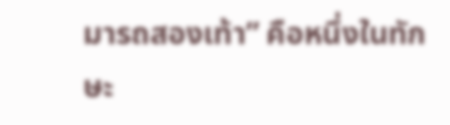มารถสองเท้า” คือหนึ่งในทักษะ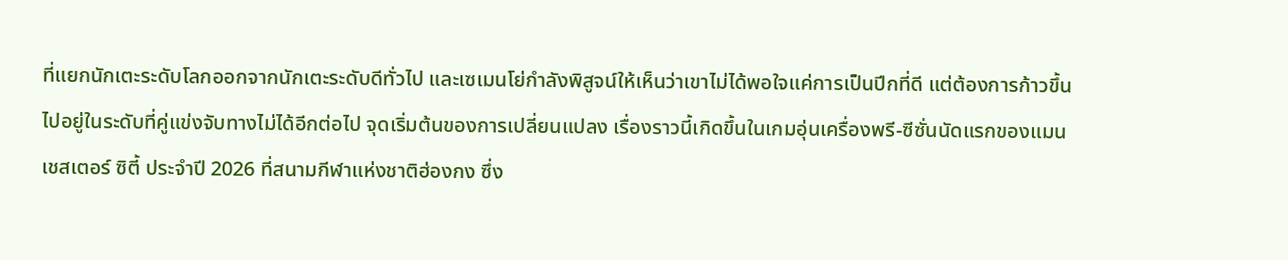ที่แยกนักเตะระดับโลกออกจากนักเตะระดับดีทั่วไป และเซเมนโย่กำลังพิสูจน์ให้เห็นว่าเขาไม่ได้พอใจแค่การเป็นปีกที่ดี แต่ต้องการก้าวขึ้นไปอยู่ในระดับที่คู่แข่งจับทางไม่ได้อีกต่อไป จุดเริ่มต้นของการเปลี่ยนแปลง เรื่องราวนี้เกิดขึ้นในเกมอุ่นเครื่องพรี-ซีซั่นนัดแรกของแมนเชสเตอร์ ซิตี้ ประจำปี 2026 ที่สนามกีฬาแห่งชาติฮ่องกง ซึ่ง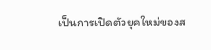เป็นการเปิดตัวยุคใหม่ของส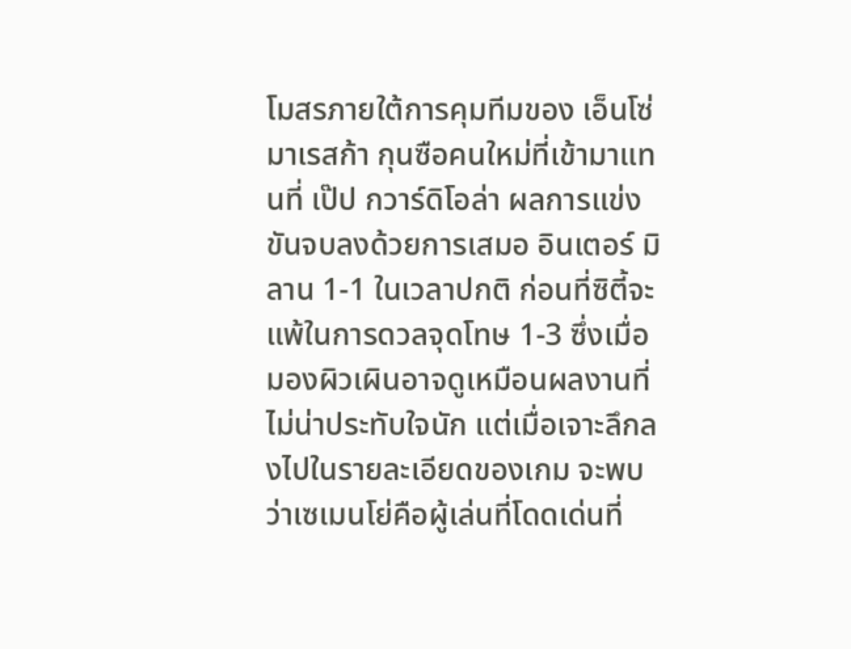โมสรภายใต้การคุมทีมของ เอ็นโซ่ มาเรสก้า กุนซือคนใหม่ที่เข้ามาแทนที่ เป๊ป กวาร์ดิโอล่า ผลการแข่งขันจบลงด้วยการเสมอ อินเตอร์ มิลาน 1-1 ในเวลาปกติ ก่อนที่ซิตี้จะแพ้ในการดวลจุดโทษ 1-3 ซึ่งเมื่อมองผิวเผินอาจดูเหมือนผลงานที่ไม่น่าประทับใจนัก แต่เมื่อเจาะลึกลงไปในรายละเอียดของเกม จะพบว่าเซเมนโย่คือผู้เล่นที่โดดเด่นที่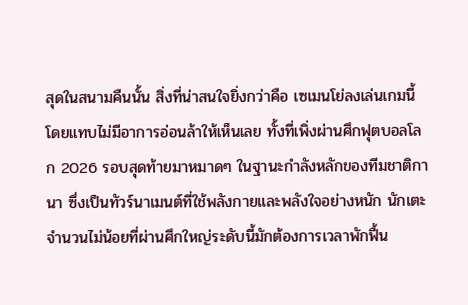สุดในสนามคืนนั้น สิ่งที่น่าสนใจยิ่งกว่าคือ เซเมนโย่ลงเล่นเกมนี้โดยแทบไม่มีอาการอ่อนล้าให้เห็นเลย ทั้งที่เพิ่งผ่านศึกฟุตบอลโลก 2026 รอบสุดท้ายมาหมาดๆ ในฐานะกำลังหลักของทีมชาติกานา ซึ่งเป็นทัวร์นาเมนต์ที่ใช้พลังกายและพลังใจอย่างหนัก นักเตะจำนวนไม่น้อยที่ผ่านศึกใหญ่ระดับนี้มักต้องการเวลาพักฟื้น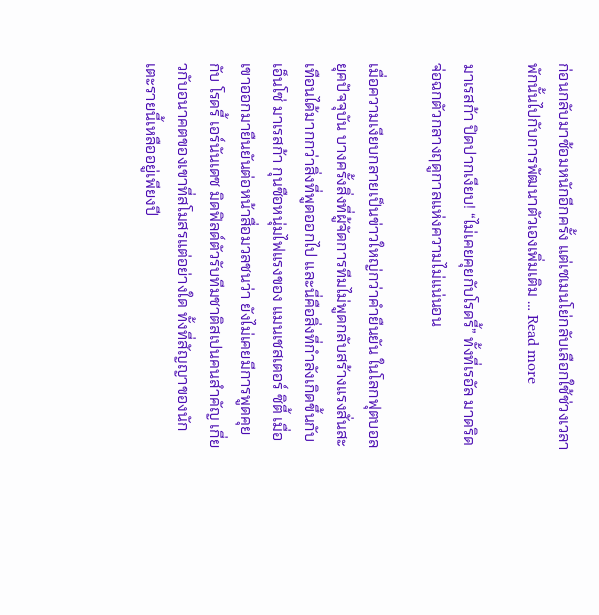ก่อนกลับมาซ้อมหนักอีกครั้ง แต่เซเมนโย่กลับเลือกใช้ช่วงเวลาพักนั้นไปกับการพัฒนาตัวเองเพิ่มเติม … Read more

มาเรสก้า ปิดปากเงียบ! “ไม่เคยคุยกับโรดรี้” ทั้งที่เรอัล มาดริด จ่อฉกตัวกลางฤดูกาลแห่งความไม่แน่นอน

เมื่อความเงียบกลายเป็นข่าวใหญ่กว่าคำยืนยัน ในโลกฟุตบอลยุคปัจจุบัน บางครั้งสิ่งที่ผู้จัดการทีมไม่พูดกลับสร้างแรงสั่นสะเทือนได้มากกว่าสิ่งที่พูดออกไป และนี่คือสิ่งที่กำลังเกิดขึ้นกับ เอ็นโซ่ มาเรสก้า กุนซือหนุ่มไฟแรงของ แมนเชสเตอร์ ซิตี้ เมื่อเขาออกมายืนยันต่อหน้าสื่อมวลชนว่า ยังไม่เคยมีการพูดคุยกับ โรดรี้ เอร์นันเดซ มิดฟิลด์ตัวรับทีมชาติสเปนคนสำคัญ เกี่ยวกับอนาคตของเขาที่สโมสรแต่อย่างใด ทั้งที่สัญญาของนักเตะรายนี้เหลืออยู่เพียงปี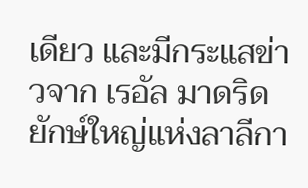เดียว และมีกระแสข่าวจาก เรอัล มาดริด ยักษ์ใหญ่แห่งลาลีกา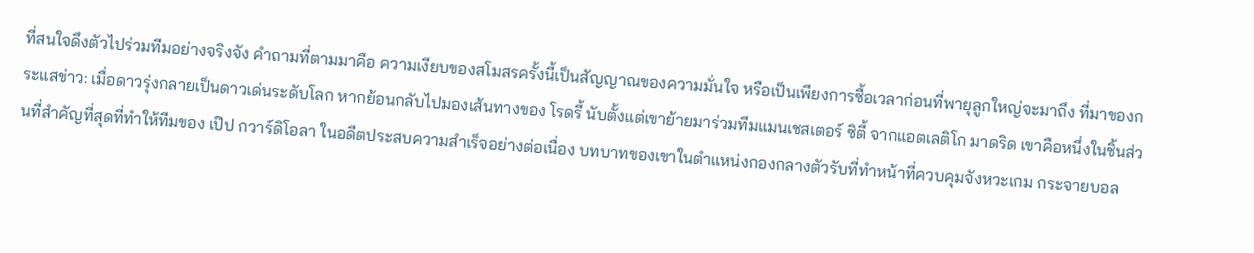ที่สนใจดึงตัวไปร่วมทีมอย่างจริงจัง คำถามที่ตามมาคือ ความเงียบของสโมสรครั้งนี้เป็นสัญญาณของความมั่นใจ หรือเป็นเพียงการซื้อเวลาก่อนที่พายุลูกใหญ่จะมาถึง ที่มาของกระแสข่าว: เมื่อดาวรุ่งกลายเป็นดาวเด่นระดับโลก หากย้อนกลับไปมองเส้นทางของ โรดรี้ นับตั้งแต่เขาย้ายมาร่วมทีมแมนเชสเตอร์ ซิตี้ จากแอตเลติโก มาดริด เขาคือหนึ่งในชิ้นส่วนที่สำคัญที่สุดที่ทำให้ทีมของ เป๊ป กวาร์ดิโอลา ในอดีตประสบความสำเร็จอย่างต่อเนื่อง บทบาทของเขาในตำแหน่งกองกลางตัวรับที่ทำหน้าที่ควบคุมจังหวะเกม กระจายบอล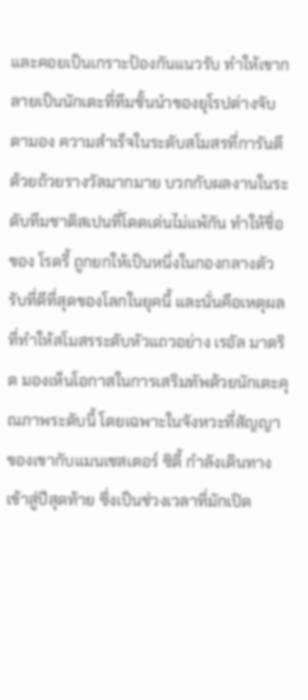และคอยเป็นเกราะป้องกันแนวรับ ทำให้เขากลายเป็นนักเตะที่ทีมชั้นนำของยุโรปต่างจับตามอง ความสำเร็จในระดับสโมสรที่การันตีด้วยถ้วยรางวัลมากมาย บวกกับผลงานในระดับทีมชาติสเปนที่โดดเด่นไม่แพ้กัน ทำให้ชื่อของ โรดรี้ ถูกยกให้เป็นหนึ่งในกองกลางตัวรับที่ดีที่สุดของโลกในยุคนี้ และนั่นคือเหตุผลที่ทำให้สโมสรระดับหัวแถวอย่าง เรอัล มาดริด มองเห็นโอกาสในการเสริมทัพด้วยนักเตะคุณภาพระดับนี้ โดยเฉพาะในจังหวะที่สัญญาของเขากับแมนเชสเตอร์ ซิตี้ กำลังเดินทางเข้าสู่ปีสุดท้าย ซึ่งเป็นช่วงเวลาที่มักเปิด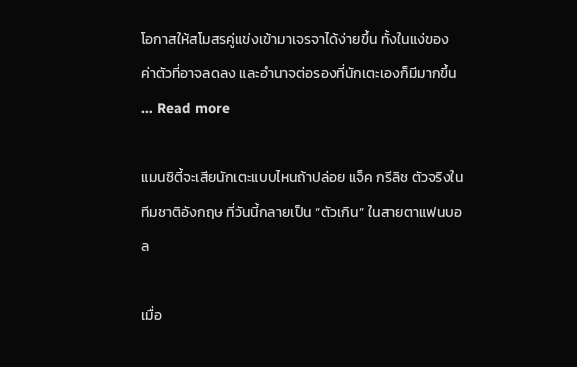โอกาสให้สโมสรคู่แข่งเข้ามาเจรจาได้ง่ายขึ้น ทั้งในแง่ของค่าตัวที่อาจลดลง และอำนาจต่อรองที่นักเตะเองก็มีมากขึ้น … Read more

แมนซิตี้จะเสียนักเตะแบบไหนถ้าปล่อย แจ็ค กรีลิช ตัวจริงในทีมชาติอังกฤษ ที่วันนี้กลายเป็น “ตัวเกิน” ในสายตาแฟนบอล

เมื่อ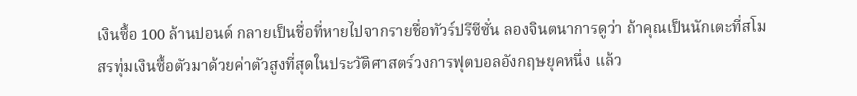เงินซื้อ 100 ล้านปอนด์ กลายเป็นชื่อที่หายไปจากรายชื่อทัวร์ปรีซีซั่น ลองจินตนาการดูว่า ถ้าคุณเป็นนักเตะที่สโมสรทุ่มเงินซื้อตัวมาด้วยค่าตัวสูงที่สุดในประวัติศาสตร์วงการฟุตบอลอังกฤษยุคหนึ่ง แล้ว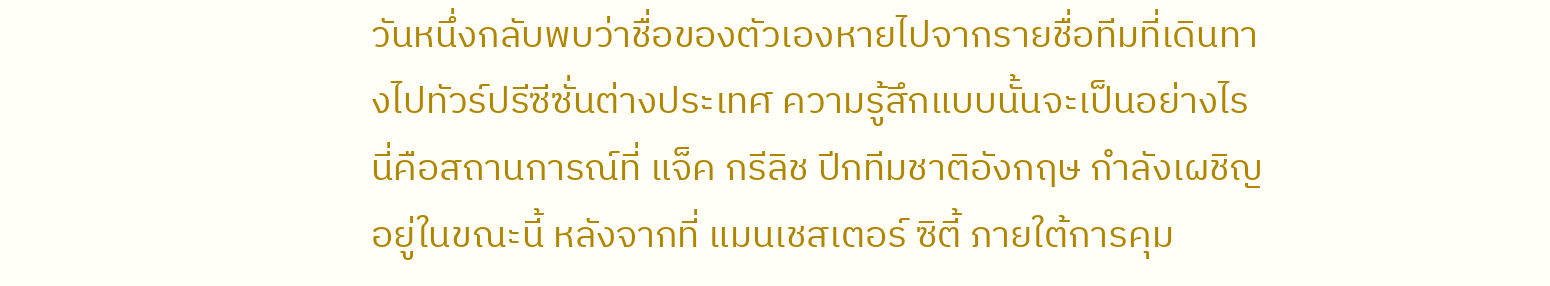วันหนึ่งกลับพบว่าชื่อของตัวเองหายไปจากรายชื่อทีมที่เดินทางไปทัวร์ปรีซีซั่นต่างประเทศ ความรู้สึกแบบนั้นจะเป็นอย่างไร นี่คือสถานการณ์ที่ แจ็ค กรีลิช ปีกทีมชาติอังกฤษ กำลังเผชิญอยู่ในขณะนี้ หลังจากที่ แมนเชสเตอร์ ซิตี้ ภายใต้การคุม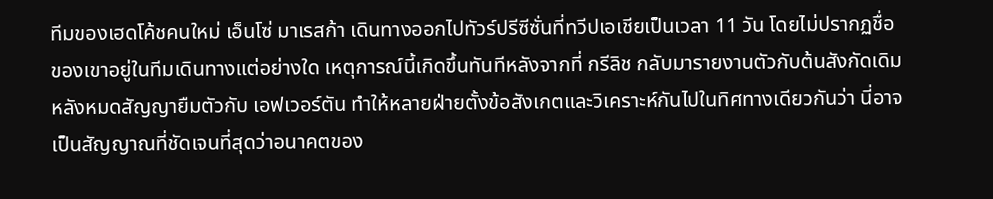ทีมของเฮดโค้ชคนใหม่ เอ็นโซ่ มาเรสก้า เดินทางออกไปทัวร์ปรีซีซั่นที่ทวีปเอเชียเป็นเวลา 11 วัน โดยไม่ปรากฏชื่อของเขาอยู่ในทีมเดินทางแต่อย่างใด เหตุการณ์นี้เกิดขึ้นทันทีหลังจากที่ กรีลิช กลับมารายงานตัวกับต้นสังกัดเดิม หลังหมดสัญญายืมตัวกับ เอฟเวอร์ตัน ทำให้หลายฝ่ายตั้งข้อสังเกตและวิเคราะห์กันไปในทิศทางเดียวกันว่า นี่อาจเป็นสัญญาณที่ชัดเจนที่สุดว่าอนาคตของ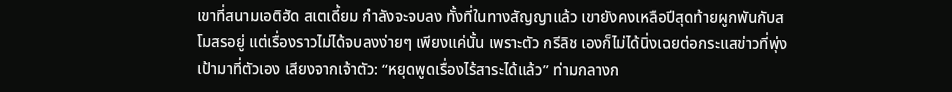เขาที่สนามเอติฮัด สเตเดี้ยม กำลังจะจบลง ทั้งที่ในทางสัญญาแล้ว เขายังคงเหลือปีสุดท้ายผูกพันกับสโมสรอยู่ แต่เรื่องราวไม่ได้จบลงง่ายๆ เพียงแค่นั้น เพราะตัว กรีลิช เองก็ไม่ได้นิ่งเฉยต่อกระแสข่าวที่พุ่งเป้ามาที่ตัวเอง เสียงจากเจ้าตัว: “หยุดพูดเรื่องไร้สาระได้แล้ว” ท่ามกลางก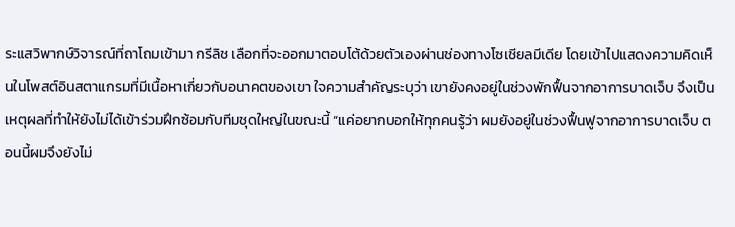ระแสวิพากษ์วิจารณ์ที่ถาโถมเข้ามา กรีลิช เลือกที่จะออกมาตอบโต้ด้วยตัวเองผ่านช่องทางโซเชียลมีเดีย โดยเข้าไปแสดงความคิดเห็นในโพสต์อินสตาแกรมที่มีเนื้อหาเกี่ยวกับอนาคตของเขา ใจความสำคัญระบุว่า เขายังคงอยู่ในช่วงพักฟื้นจากอาการบาดเจ็บ จึงเป็นเหตุผลที่ทำให้ยังไม่ได้เข้าร่วมฝึกซ้อมกับทีมชุดใหญ่ในขณะนี้ “แค่อยากบอกให้ทุกคนรู้ว่า ผมยังอยู่ในช่วงฟื้นฟูจากอาการบาดเจ็บ ตอนนี้ผมจึงยังไม่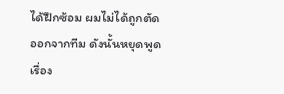ได้ฝึกซ้อม ผมไม่ได้ถูกตัดออกจากทีม ดังนั้นหยุดพูดเรื่อง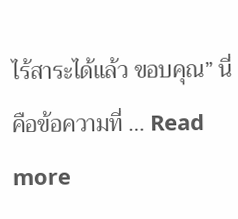ไร้สาระได้แล้ว ขอบคุณ” นี่คือข้อความที่ … Read more